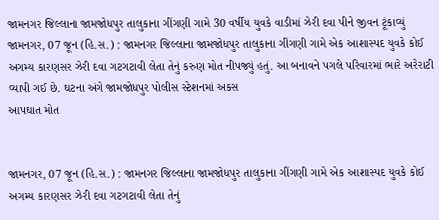જામનગર જિલ્લાના જામજોધપુર તાલુકાના ગીંગણી ગામે 30 વર્ષીય યુવકે વાડીમાં ઝેરી દવા પીને જીવન ટૂંકાવ્યું
જામનગર, 07 જૂન (હિ.સ.) : જામનગર જિલ્લાના જામજોધપુર તાલુકાના ગીંગણી ગામે એક આશાસ્પદ યુવકે કોઈ અગમ્ય કારણસર ઝેરી દવા ગટગટાવી લેતા તેનું કરુણ મોત નીપજ્યું હતું. આ બનાવને પગલે પરિવારમાં ભારે અરેરાટી વ્યાપી ગઈ છે. ઘટના અંગે જામજોધપુર પોલીસ સ્ટેશનમાં અકસ
આપઘાત મોત


જામનગર, 07 જૂન (હિ.સ.) : જામનગર જિલ્લાના જામજોધપુર તાલુકાના ગીંગણી ગામે એક આશાસ્પદ યુવકે કોઈ અગમ્ય કારણસર ઝેરી દવા ગટગટાવી લેતા તેનું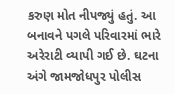કરુણ મોત નીપજ્યું હતું. આ બનાવને પગલે પરિવારમાં ભારે અરેરાટી વ્યાપી ગઈ છે. ઘટના અંગે જામજોધપુર પોલીસ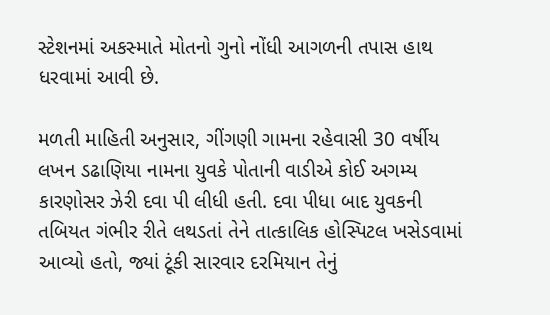સ્ટેશનમાં અકસ્માતે મોતનો ગુનો નોંધી આગળની તપાસ હાથ ધરવામાં આવી છે.

મળતી માહિતી અનુસાર, ગીંગણી ગામના રહેવાસી 30 વર્ષીય લખન ડઢાણિયા નામના યુવકે પોતાની વાડીએ કોઈ અગમ્ય કારણોસર ઝેરી દવા પી લીધી હતી. દવા પીધા બાદ યુવકની તબિયત ગંભીર રીતે લથડતાં તેને તાત્કાલિક હોસ્પિટલ ખસેડવામાં આવ્યો હતો, જ્યાં ટૂંકી સારવાર દરમિયાન તેનું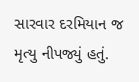સારવાર દરમિયાન જ મૃત્યુ નીપજ્યું હતું.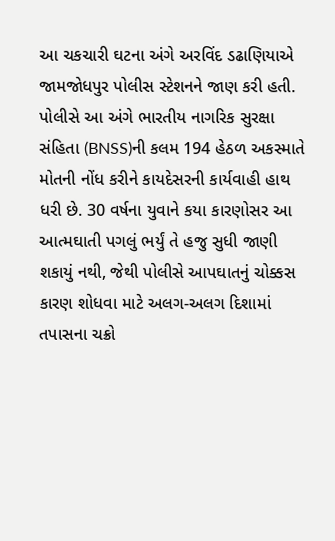આ ચકચારી ઘટના અંગે અરવિંદ ડઢાણિયાએ જામજોધપુર પોલીસ સ્ટેશનને જાણ કરી હતી. પોલીસે આ અંગે ભારતીય નાગરિક સુરક્ષા સંહિતા (BNSS)ની કલમ 194 હેઠળ અકસ્માતે મોતની નોંધ કરીને કાયદેસરની કાર્યવાહી હાથ ધરી છે. 30 વર્ષના યુવાને કયા કારણોસર આ આત્મઘાતી પગલું ભર્યું તે હજુ સુધી જાણી શકાયું નથી, જેથી પોલીસે આપઘાતનું ચોક્કસ કારણ શોધવા માટે અલગ-અલગ દિશામાં તપાસના ચક્રો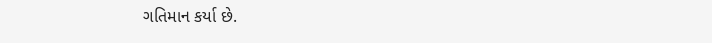ગતિમાન કર્યા છે.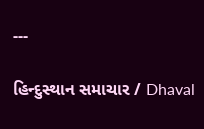---

હિન્દુસ્થાન સમાચાર / Dhaval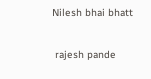Nilesh bhai bhatt


 rajesh pande